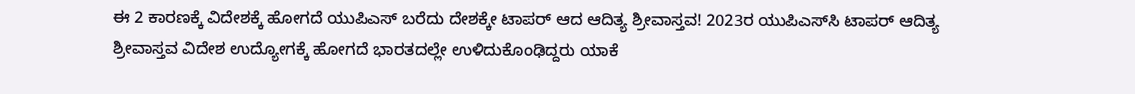ಈ 2 ಕಾರಣಕ್ಕೆ ವಿದೇಶಕ್ಕೆ ಹೋಗದೆ ಯುಪಿಎಸ್‌ ಬರೆದು ದೇಶಕ್ಕೇ ಟಾಪರ್‌ ಆದ ಆದಿತ್ಯ ಶ್ರೀವಾಸ್ತವ! 2023ರ ಯುಪಿಎಸ್‌ಸಿ ಟಾಪರ್‌ ಆದಿತ್ಯ ಶ್ರೀವಾಸ್ತವ ವಿದೇಶ ಉದ್ಯೋಗಕ್ಕೆ ಹೋಗದೆ ಭಾರತದಲ್ಲೇ ಉಳಿದುಕೊಂಢಿದ್ದರು ಯಾಕೆ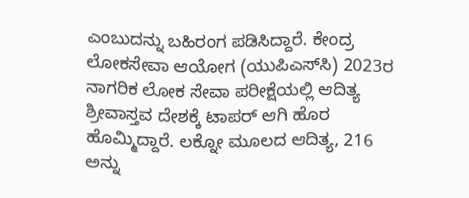ಎಂಬುದನ್ನು ಬಹಿರಂಗ ಪಡಿಸಿದ್ದಾರೆ. ಕೇಂದ್ರ ಲೋಕಸೇವಾ ಆಯೋಗ (ಯುಪಿಎಸ್‌ಸಿ) 2023ರ ನಾಗರಿಕ ಲೋಕ ಸೇವಾ ಪರೀಕ್ಷೆಯಲ್ಲಿ ಆದಿತ್ಯ ಶ್ರೀವಾಸ್ತವ ದೇಶಕ್ಕೆ ಟಾಪರ್ ಆಗಿ ಹೊರ ಹೊಮ್ಮಿದ್ದಾರೆ. ಲಕ್ನೋ ಮೂಲದ ಆದಿತ್ಯ, 216 ಅನ್ನು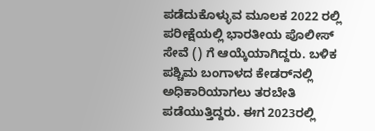ಪಡೆದುಕೊಳ್ಳುವ ಮೂಲಕ 2022 ರಲ್ಲಿ ಪರೀಕ್ಷೆಯಲ್ಲಿ ಭಾರತೀಯ ಪೊಲೀಸ್ ಸೇವೆ () ಗೆ ಆಯ್ಕೆಯಾಗಿದ್ದರು. ಬಳಿಕ ಪಶ್ಚಿಮ ಬಂಗಾಳದ ಕೇಡರ್‌ನಲ್ಲಿ ಅಧಿಕಾರಿಯಾಗಲು ತರಬೇತಿ ಪಡೆಯುತ್ತಿದ್ದರು. ಈಗ 2023ರಲ್ಲಿ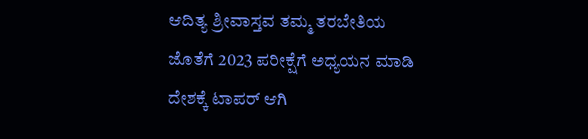ಆದಿತ್ಯ ಶ್ರೀವಾಸ್ತವ ತಮ್ಮ ತರಬೇತಿಯ ಜೊತೆಗೆ 2023 ಪರೀಕ್ಷೆಗೆ ಅಧ್ಯಯನ ಮಾಡಿ ದೇಶಕ್ಕೆ ಟಾಪರ್ ಆಗಿ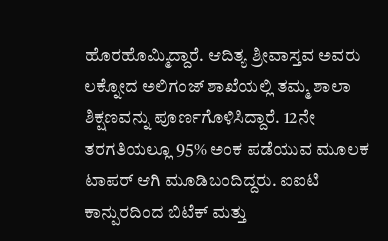ಹೊರಹೊಮ್ಮಿದ್ದಾರೆ. ಆದಿತ್ಯ ಶ್ರೀವಾಸ್ತವ ಅವರು ಲಕ್ನೋದ ಅಲಿಗಂಜ್ ಶಾಖೆಯಲ್ಲಿ ತಮ್ಮ ಶಾಲಾ ಶಿಕ್ಷಣವನ್ನು ಪೂರ್ಣಗೊಳಿಸಿದ್ದಾರೆ. 12ನೇ ತರಗತಿಯಲ್ಲೂ 95% ಅಂಕ ಪಡೆಯುವ ಮೂಲಕ ಟಾಪರ್ ಆಗಿ ಮೂಡಿಬಂದಿದ್ದರು. ಐಐಟಿ ಕಾನ್ಪುರದಿಂದ ಬಿಟೆಕ್ ಮತ್ತು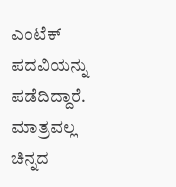ಎಂಟೆಕ್ ಪದವಿಯನ್ನು ಪಡೆದಿದ್ದಾರೆ. ಮಾತ್ರವಲ್ಲ ಚಿನ್ನದ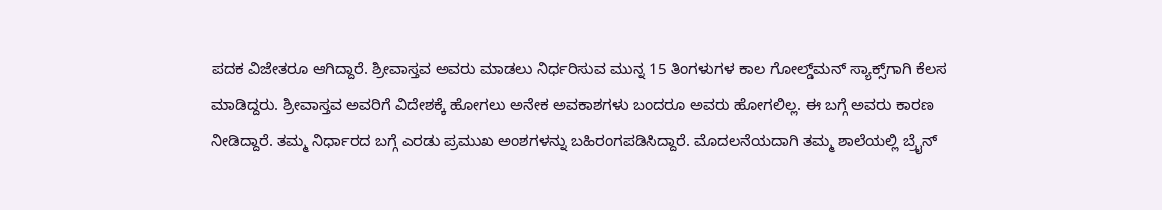ಪದಕ ವಿಜೇತರೂ ಆಗಿದ್ದಾರೆ. ಶ್ರೀವಾಸ್ತವ ಅವರು ಮಾಡಲು ನಿರ್ಧರಿಸುವ ಮುನ್ನ 15 ತಿಂಗಳುಗಳ ಕಾಲ ಗೋಲ್ಡ್‌ಮನ್ ಸ್ಯಾಕ್ಸ್‌ಗಾಗಿ ಕೆಲಸ ಮಾಡಿದ್ದರು. ಶ್ರೀವಾಸ್ತವ ಅವರಿಗೆ ವಿದೇಶಕ್ಕೆ ಹೋಗಲು ಅನೇಕ ಅವಕಾಶಗಳು ಬಂದರೂ ಅವರು ಹೋಗಲಿಲ್ಲ. ಈ ಬಗ್ಗೆ ಅವರು ಕಾರಣ ನೀಡಿದ್ದಾರೆ. ತಮ್ಮ ನಿರ್ಧಾರದ ಬಗ್ಗೆ ಎರಡು ಪ್ರಮುಖ ಅಂಶಗಳನ್ನು ಬಹಿರಂಗಪಡಿಸಿದ್ದಾರೆ. ಮೊದಲನೆಯದಾಗಿ ತಮ್ಮ ಶಾಲೆಯಲ್ಲಿ ಬ್ರೈನ್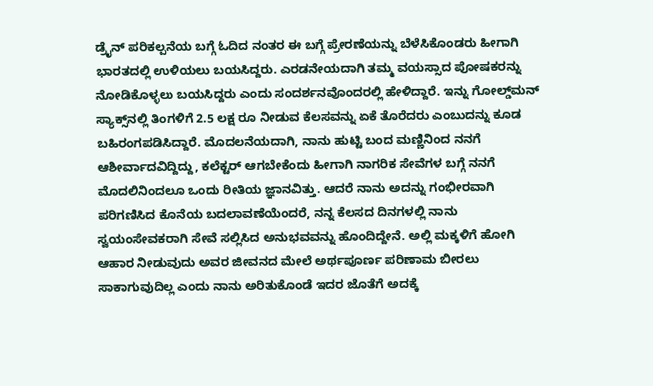ಡ್ರೈನ್ ಪರಿಕಲ್ಪನೆಯ ಬಗ್ಗೆ ಓದಿದ ನಂತರ ಈ ಬಗ್ಗೆ ಪ್ರೇರಣೆಯನ್ನು ಬೆಳೆಸಿಕೊಂಡರು ಹೀಗಾಗಿ ಭಾರತದಲ್ಲಿ ಉಳಿಯಲು ಬಯಸಿದ್ದರು. ಎರಡನೇಯದಾಗಿ ತಮ್ಮ ವಯಸ್ಸಾದ ಪೋಷಕರನ್ನು ನೋಡಿಕೊಳ್ಳಲು ಬಯಸಿದ್ದರು ಎಂದು ಸಂದರ್ಶನವೊಂದರಲ್ಲಿ ಹೇಳಿದ್ದಾರೆ. ಇನ್ನು ಗೋಲ್ಡ್‌ಮನ್ ಸ್ಯಾಕ್ಸ್‌ನಲ್ಲಿ ತಿಂಗಳಿಗೆ 2.5 ಲಕ್ಷ ರೂ ನೀಡುವ ಕೆಲಸವನ್ನು ಏಕೆ ತೊರೆದರು ಎಂಬುದನ್ನು ಕೂಡ ಬಹಿರಂಗಪಡಿಸಿದ್ದಾರೆ. ಮೊದಲನೆಯದಾಗಿ, ನಾನು ಹುಟ್ಟಿ ಬಂದ ಮಣ್ಣಿನಿಂದ ನನಗೆ ಆಶೀರ್ವಾದವಿದ್ದಿದ್ದು, ಕಲೆಕ್ಟರ್ ಆಗಬೇಕೆಂದು ಹೀಗಾಗಿ ನಾಗರಿಕ ಸೇವೆಗಳ ಬಗ್ಗೆ ನನಗೆ ಮೊದಲಿನಿಂದಲೂ ಒಂದು ರೀತಿಯ ಜ್ಞಾನವಿತ್ತು. ಆದರೆ ನಾನು ಅದನ್ನು ಗಂಭೀರವಾಗಿ ಪರಿಗಣಿಸಿದ ಕೊನೆಯ ಬದಲಾವಣೆಯೆಂದರೆ, ನನ್ನ ಕೆಲಸದ ದಿನಗಳಲ್ಲಿ ನಾನು ಸ್ವಯಂಸೇವಕರಾಗಿ ಸೇವೆ ಸಲ್ಲಿಸಿದ ಅನುಭವವನ್ನು ಹೊಂದಿದ್ದೇನೆ. ಅಲ್ಲಿ ಮಕ್ಕಳಿಗೆ ಹೋಗಿ ಆಹಾರ ನೀಡುವುದು ಅವರ ಜೀವನದ ಮೇಲೆ ಅರ್ಥಪೂರ್ಣ ಪರಿಣಾಮ ಬೀರಲು ಸಾಕಾಗುವುದಿಲ್ಲ ಎಂದು ನಾನು ಅರಿತುಕೊಂಡೆ ಇದರ ಜೊತೆಗೆ ಅದಕ್ಕೆ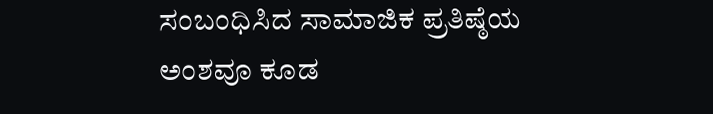ಸಂಬಂಧಿಸಿದ ಸಾಮಾಜಿಕ ಪ್ರತಿಷ್ಠೆಯ ಅಂಶವೂ ಕೂಡ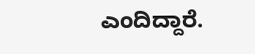ಎಂದಿದ್ದಾರೆ.